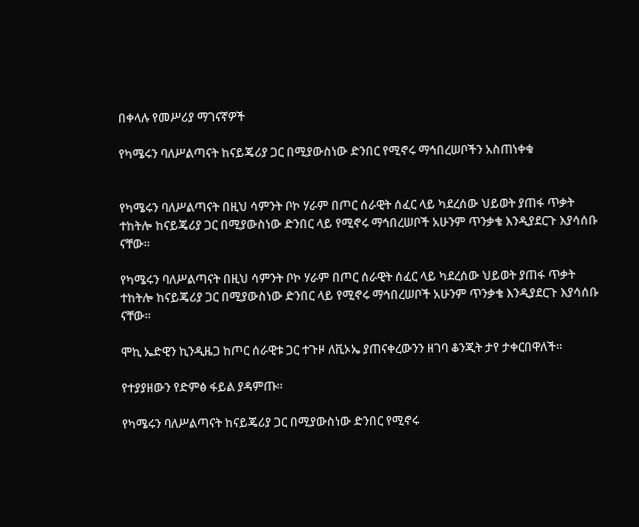በቀላሉ የመሥሪያ ማገናኛዎች

የካሜሩን ባለሥልጣናት ከናይጄሪያ ጋር በሚያውስነው ድንበር የሚኖሩ ማኅበረሠቦችን አስጠነቀቁ


የካሜሩን ባለሥልጣናት በዚህ ሳምንት ቦኮ ሃራም በጦር ሰራዊት ሰፈር ላይ ካደረሰው ህይወት ያጠፋ ጥቃት ተከትሎ ከናይጄሪያ ጋር በሚያውስነው ድንበር ላይ የሚኖሩ ማኅበረሠቦች አሁንም ጥንቃቄ እንዲያደርጉ እያሳሰቡ ናቸው።

የካሜሩን ባለሥልጣናት በዚህ ሳምንት ቦኮ ሃራም በጦር ሰራዊት ሰፈር ላይ ካደረሰው ህይወት ያጠፋ ጥቃት ተከትሎ ከናይጄሪያ ጋር በሚያውስነው ድንበር ላይ የሚኖሩ ማኅበረሠቦች አሁንም ጥንቃቄ እንዲያደርጉ እያሳሰቡ ናቸው።

ሞኪ ኤድዊን ኪንዲዜጋ ከጦር ሰራዊቱ ጋር ተጉዞ ለቪኦኤ ያጠናቀረውንን ዘገባ ቆንጂት ታየ ታቀርበዋለች።

የተያያዘውን የድምፅ ፋይል ያዳምጡ።

የካሜሩን ባለሥልጣናት ከናይጄሪያ ጋር በሚያውስነው ድንበር የሚኖሩ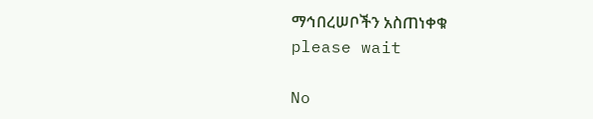ማኅበረሠቦችን አስጠነቀቁ
please wait

No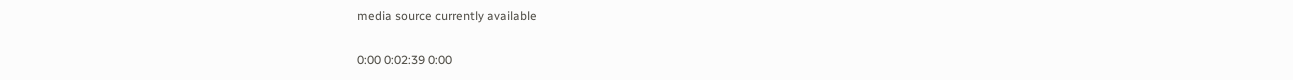media source currently available

0:00 0:02:39 0:00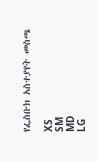የፌስቡክ አስተያየት መስጫ

XS
SM
MD
LG